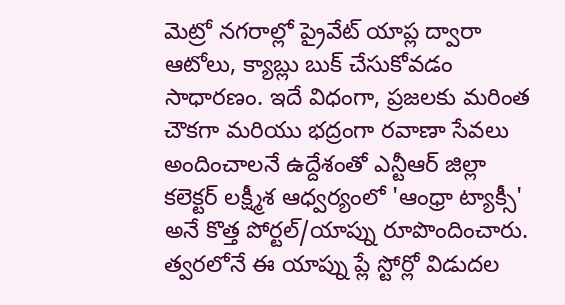మెట్రో నగరాల్లో ప్రైవేట్ యాప్ల ద్వారా ఆటోలు, క్యాబ్లు బుక్ చేసుకోవడం సాధారణం. ఇదే విధంగా, ప్రజలకు మరింత చౌకగా మరియు భద్రంగా రవాణా సేవలు అందించాలనే ఉద్దేశంతో ఎన్టీఆర్ జిల్లా కలెక్టర్ లక్ష్మీశ ఆధ్వర్యంలో 'ఆంధ్రా ట్యాక్సీ' అనే కొత్త పోర్టల్/యాప్ను రూపొందించారు. త్వరలోనే ఈ యాప్ను ప్లే స్టోర్లో విడుదల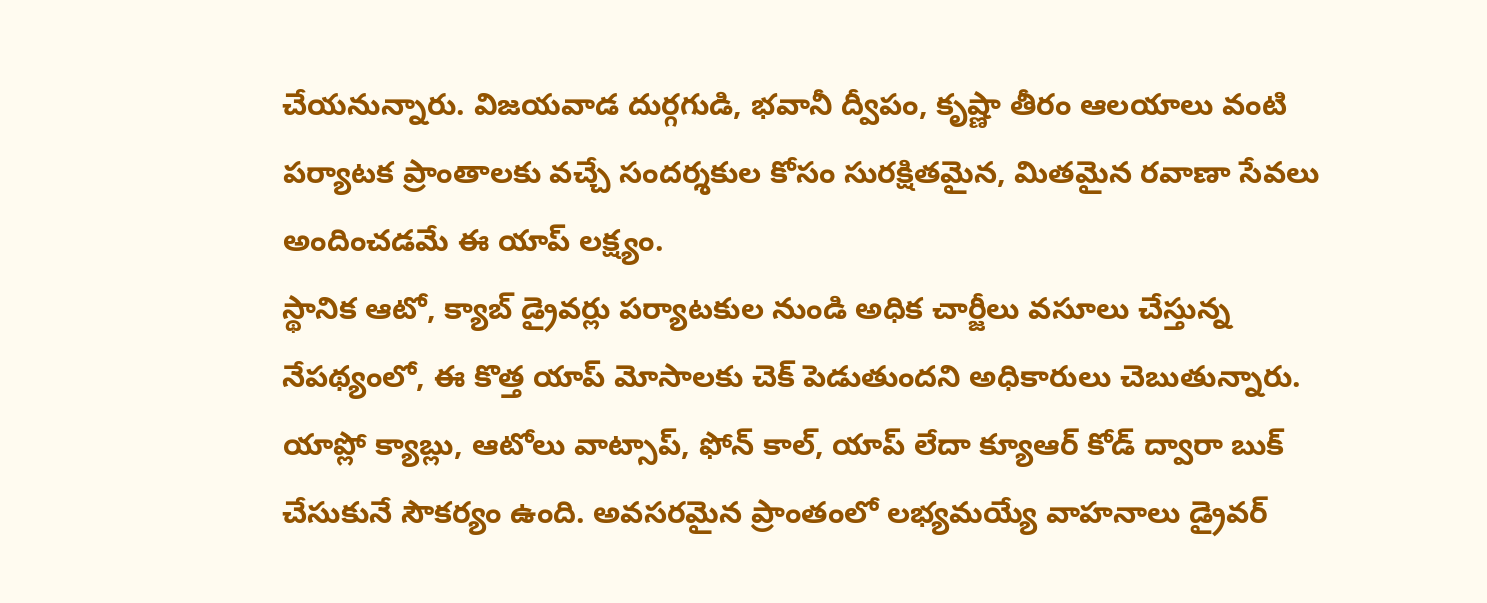చేయనున్నారు. విజయవాడ దుర్గగుడి, భవానీ ద్వీపం, కృష్ణా తీరం ఆలయాలు వంటి పర్యాటక ప్రాంతాలకు వచ్చే సందర్శకుల కోసం సురక్షితమైన, మితమైన రవాణా సేవలు అందించడమే ఈ యాప్ లక్ష్యం.
స్థానిక ఆటో, క్యాబ్ డ్రైవర్లు పర్యాటకుల నుండి అధిక చార్జీలు వసూలు చేస్తున్న నేపథ్యంలో, ఈ కొత్త యాప్ మోసాలకు చెక్ పెడుతుందని అధికారులు చెబుతున్నారు. యాప్లో క్యాబ్లు, ఆటోలు వాట్సాప్, ఫోన్ కాల్, యాప్ లేదా క్యూఆర్ కోడ్ ద్వారా బుక్ చేసుకునే సౌకర్యం ఉంది. అవసరమైన ప్రాంతంలో లభ్యమయ్యే వాహనాలు డ్రైవర్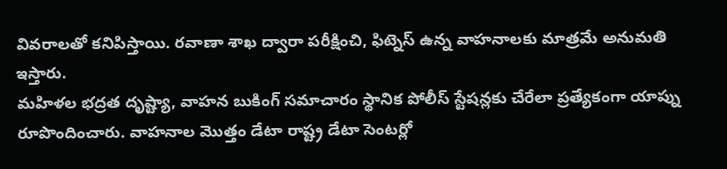వివరాలతో కనిపిస్తాయి. రవాణా శాఖ ద్వారా పరీక్షించి, ఫిట్నెస్ ఉన్న వాహనాలకు మాత్రమే అనుమతి ఇస్తారు.
మహిళల భద్రత దృష్ట్యా, వాహన బుకింగ్ సమాచారం స్థానిక పోలీస్ స్టేషన్లకు చేరేలా ప్రత్యేకంగా యాప్ను రూపొందించారు. వాహనాల మొత్తం డేటా రాష్ట్ర డేటా సెంటర్లో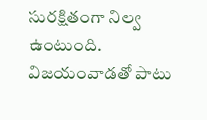సురక్షితంగా నిల్వ ఉంటుంది. విజయంవాడతో పాటు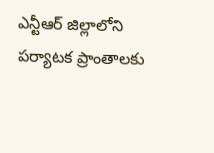ఎన్టీఆర్ జిల్లాలోని పర్యాటక ప్రాంతాలకు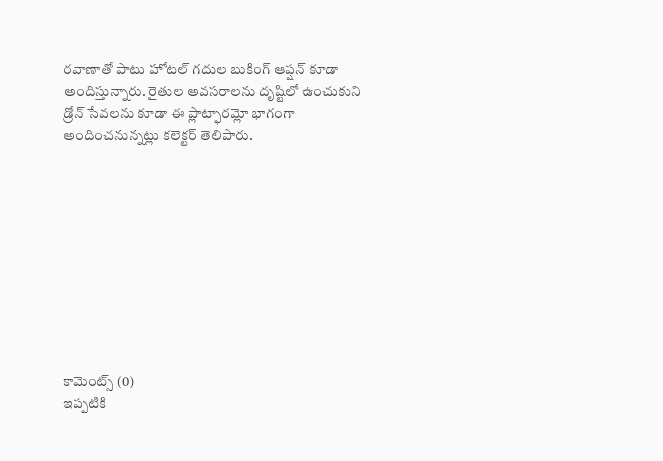రవాణాతో పాటు హోటల్ గదుల బుకింగ్ ఆప్షన్ కూడా అందిస్తున్నారు. రైతుల అవసరాలను దృష్టిలో ఉంచుకుని డ్రోన్ సేవలను కూడా ఈ ప్లాట్ఫారమ్లో భాగంగా అందించనున్నట్లు కలెక్టర్ తెలిపారు.










కామెంట్స్ (0)
ఇప్పటికి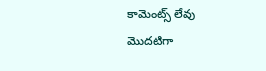కామెంట్స్ లేవు
మొదటిగా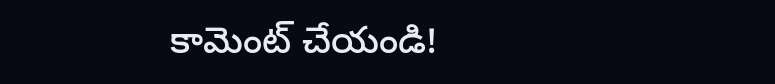కామెంట్ చేయండి!